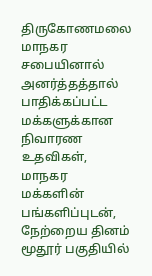திருகோணமலை மாநகர சபையினால் அனர்த்தத்தால் பாதிக்கப்பட்ட மக்களுக்கான நிவாரண உதவிகள், மாநகர மக்களின் பங்களிப்புடன், நேற்றைய தினம் மூதூர் பகுதியில்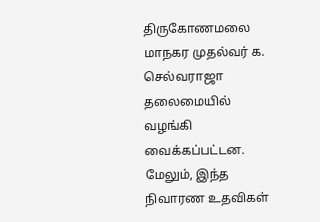திருகோணமலை மாநகர முதல்வர் க. செல்வராஜா தலைமையில் வழங்கி வைக்கப்பட்டன.
மேலும், இந்த நிவாரண உதவிகள்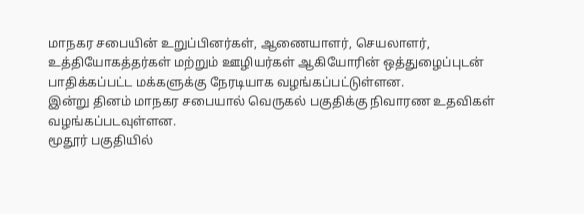மாநகர சபையின் உறுப்பினர்கள், ஆணையாளர், செயலாளர், உத்தியோகத்தர்கள் மற்றும் ஊழியர்கள் ஆகியோரின் ஒத்துழைப்புடன் பாதிக்கப்பட்ட மக்களுக்கு நேரடியாக வழங்கப்பட்டுள்ளன.
இன்று தினம் மாநகர சபையால் வெருகல் பகுதிக்கு நிவாரண உதவிகள் வழங்கப்படவுள்ளன.
மூதூர் பகுதியில்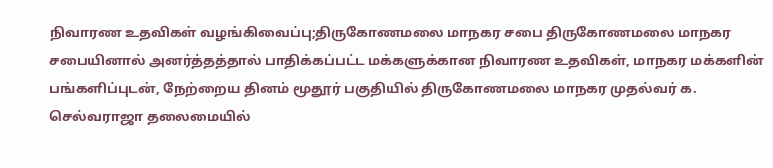நிவாரண உதவிகள் வழங்கிவைப்பு;திருகோணமலை மாநகர சபை திருகோணமலை மாநகர சபையினால் அனர்த்தத்தால் பாதிக்கப்பட்ட மக்களுக்கான நிவாரண உதவிகள், மாநகர மக்களின் பங்களிப்புடன், நேற்றைய தினம் மூதூர் பகுதியில் திருகோணமலை மாநகர முதல்வர் க. செல்வராஜா தலைமையில்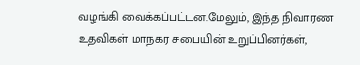வழங்கி வைக்கப்பட்டன.மேலும், இந்த நிவாரண உதவிகள் மாநகர சபையின் உறுப்பினர்கள்,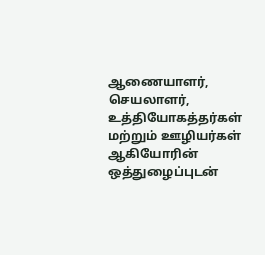ஆணையாளர், செயலாளர், உத்தியோகத்தர்கள் மற்றும் ஊழியர்கள் ஆகியோரின் ஒத்துழைப்புடன்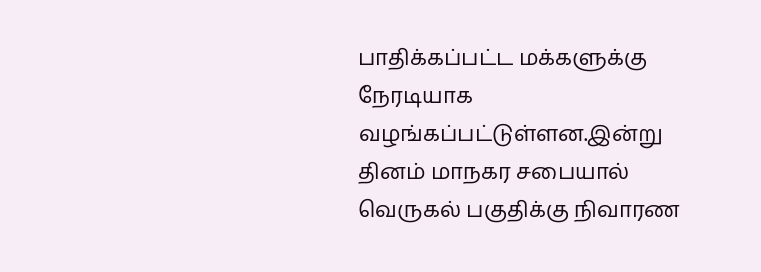பாதிக்கப்பட்ட மக்களுக்கு நேரடியாக வழங்கப்பட்டுள்ளன.இன்று தினம் மாநகர சபையால் வெருகல் பகுதிக்கு நிவாரண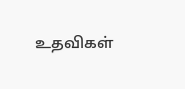உதவிகள்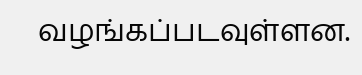வழங்கப்படவுள்ளன.